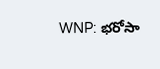WNP: భరోసా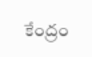కేంద్రం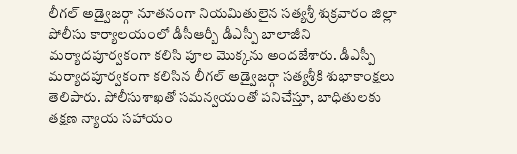లీగల్ అడ్వైజర్గా నూతనంగా నియమితులైన సత్యశ్రీ శుక్రవారం జిల్లా పోలీసు కార్యాలయంలో డీసీఆర్బీ డీఎస్పీ బాలాజీని మర్యాదపూర్వకంగా కలిసి పూల మొక్కను అందజేశారు. డీఎస్పీ మర్యాదపూర్వకంగా కలిసిన లీగల్ అడ్వైజర్గా సత్యశ్రీకి శుభాకాంక్షలు తెలిపారు. పోలీసుశాఖతో సమన్వయంతో పనిచేస్తూ, బాధితులకు తక్షణ న్యాయ సహాయం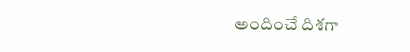అందించే దిశగా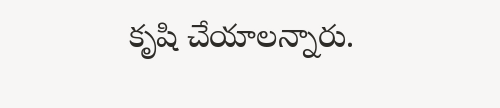కృషి చేయాలన్నారు.